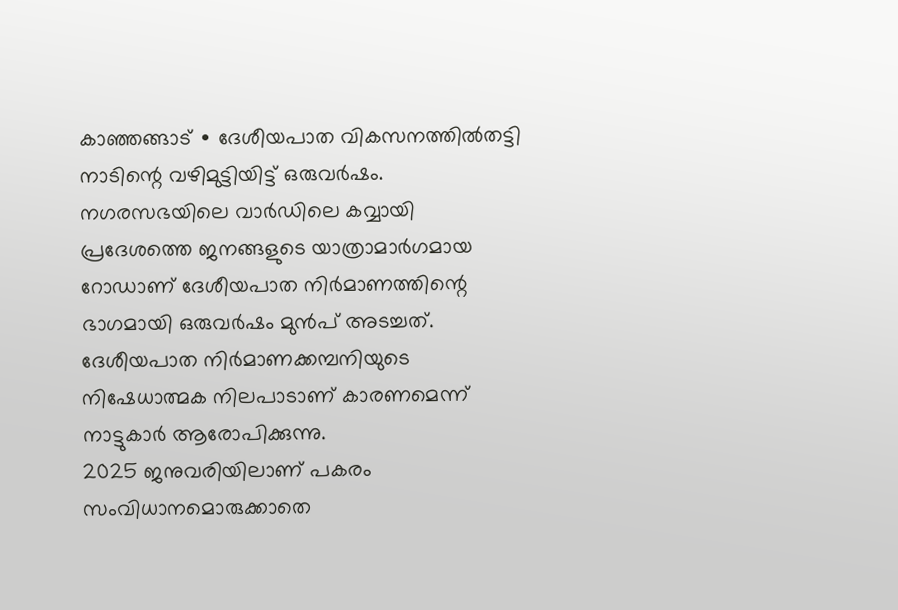കാഞ്ഞങ്ങാട് ∙ ദേശീയപാത വികസനത്തിൽതട്ടി നാടിന്റെ വഴിമുട്ടിയിട്ട് ഒരുവർഷം. നഗരസഭയിലെ വാർഡിലെ കവ്വായി പ്രദേശത്തെ ജനങ്ങളുടെ യാത്രാമാർഗമായ റോഡാണ് ദേശീയപാത നിർമാണത്തിന്റെ ഭാഗമായി ഒരുവർഷം മുൻപ് അടച്ചത്.
ദേശീയപാത നിർമാണക്കമ്പനിയുടെ നിഷേധാത്മക നിലപാടാണ് കാരണമെന്ന് നാട്ടുകാർ ആരോപിക്കുന്നു.
2025 ജനുവരിയിലാണ് പകരം സംവിധാനമൊരുക്കാതെ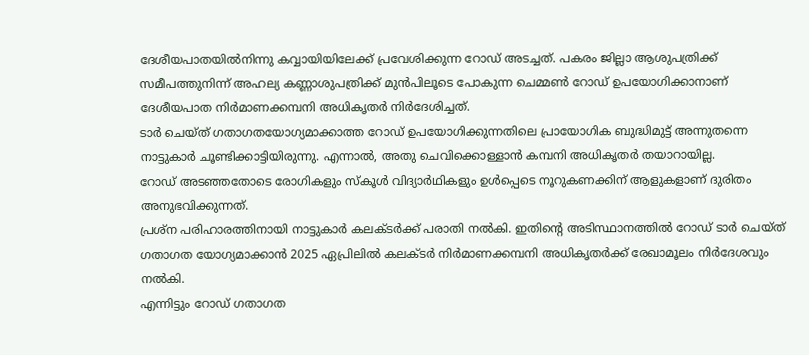ദേശീയപാതയിൽനിന്നു കവ്വായിയിലേക്ക് പ്രവേശിക്കുന്ന റോഡ് അടച്ചത്. പകരം ജില്ലാ ആശുപത്രിക്ക് സമീപത്തുനിന്ന് അഹല്യ കണ്ണാശുപത്രിക്ക് മുൻപിലൂടെ പോകുന്ന ചെമ്മൺ റോഡ് ഉപയോഗിക്കാനാണ് ദേശീയപാത നിർമാണക്കമ്പനി അധികൃതർ നിർദേശിച്ചത്.
ടാർ ചെയ്ത് ഗതാഗതയോഗ്യമാക്കാത്ത റോഡ് ഉപയോഗിക്കുന്നതിലെ പ്രായോഗിക ബുദ്ധിമുട്ട് അന്നുതന്നെ നാട്ടുകാർ ചൂണ്ടിക്കാട്ടിയിരുന്നു. എന്നാൽ, അതു ചെവിക്കൊള്ളാൻ കമ്പനി അധികൃതർ തയാറായില്ല.
റോഡ് അടഞ്ഞതോടെ രോഗികളും സ്കൂൾ വിദ്യാർഥികളും ഉൾപ്പെടെ നൂറുകണക്കിന് ആളുകളാണ് ദുരിതം അനുഭവിക്കുന്നത്.
പ്രശ്ന പരിഹാരത്തിനായി നാട്ടുകാർ കലക്ടർക്ക് പരാതി നൽകി. ഇതിന്റെ അടിസ്ഥാനത്തിൽ റോഡ് ടാർ ചെയ്ത് ഗതാഗത യോഗ്യമാക്കാൻ 2025 ഏപ്രിലിൽ കലക്ടർ നിർമാണക്കമ്പനി അധികൃതർക്ക് രേഖാമൂലം നിർദേശവും നൽകി.
എന്നിട്ടും റോഡ് ഗതാഗത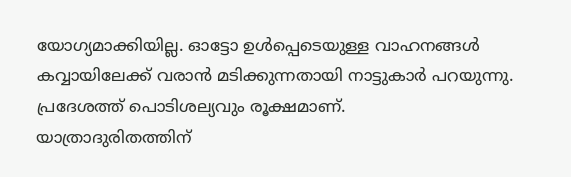യോഗ്യമാക്കിയില്ല. ഓട്ടോ ഉൾപ്പെടെയുള്ള വാഹനങ്ങൾ കവ്വായിലേക്ക് വരാൻ മടിക്കുന്നതായി നാട്ടുകാർ പറയുന്നു. പ്രദേശത്ത് പൊടിശല്യവും രൂക്ഷമാണ്.
യാത്രാദുരിതത്തിന്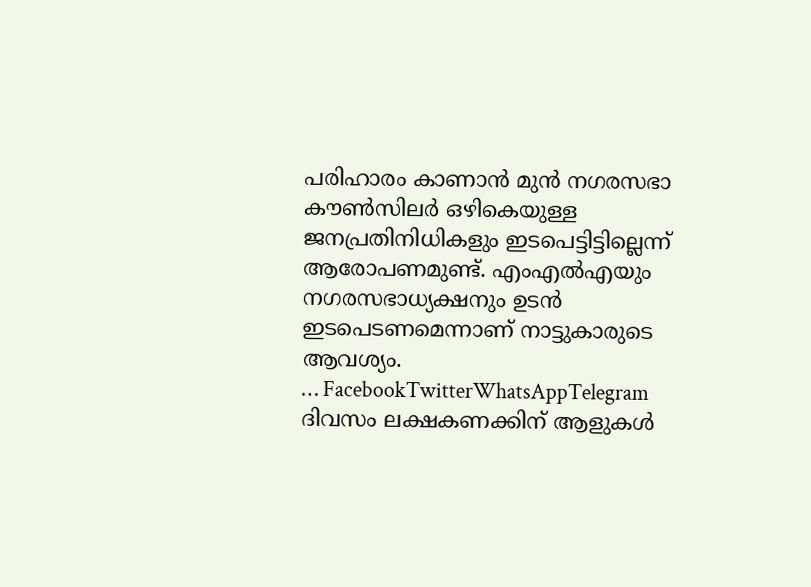പരിഹാരം കാണാൻ മുൻ നഗരസഭാ കൗൺസിലർ ഒഴികെയുള്ള ജനപ്രതിനിധികളും ഇടപെട്ടിട്ടില്ലെന്ന് ആരോപണമുണ്ട്. എംഎൽഎയും നഗരസഭാധ്യക്ഷനും ഉടൻ ഇടപെടണമെന്നാണ് നാട്ടുകാരുടെ ആവശ്യം.
… FacebookTwitterWhatsAppTelegram
ദിവസം ലക്ഷകണക്കിന് ആളുകൾ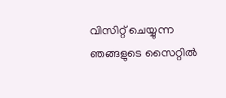വിസിറ്റ് ചെയ്യുന്ന ഞങ്ങളുടെ സൈറ്റിൽ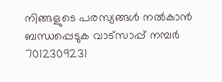നിങ്ങളുടെ പരസ്യങ്ങൾ നൽകാൻ ബന്ധപ്പെടുക വാട്സാപ്പ് നമ്പർ 7012309231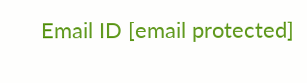Email ID [email protected]